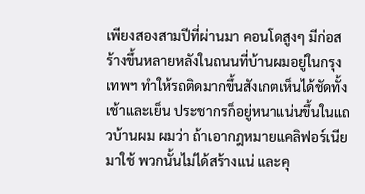เพียงสองสามปีที่ผ่านมา คอนโดสูงๆ มีก่อสร้างขึ้นหลายหลังในถนนที่บ้านผมอยู่ในกรุงเทพฯ ทำให้รถติดมากขึ้นสังเกตเห็นได้ชัดทั้งเช้าและเย็น ประชากรก็อยู่หนาแน่นขึ้นในแถวบ้านผม ผมว่า ถ้าเอากฎหมายแคลิฟอร์เนียมาใช้ พวกนั้นไม่ได้สร้างแน่ และคุ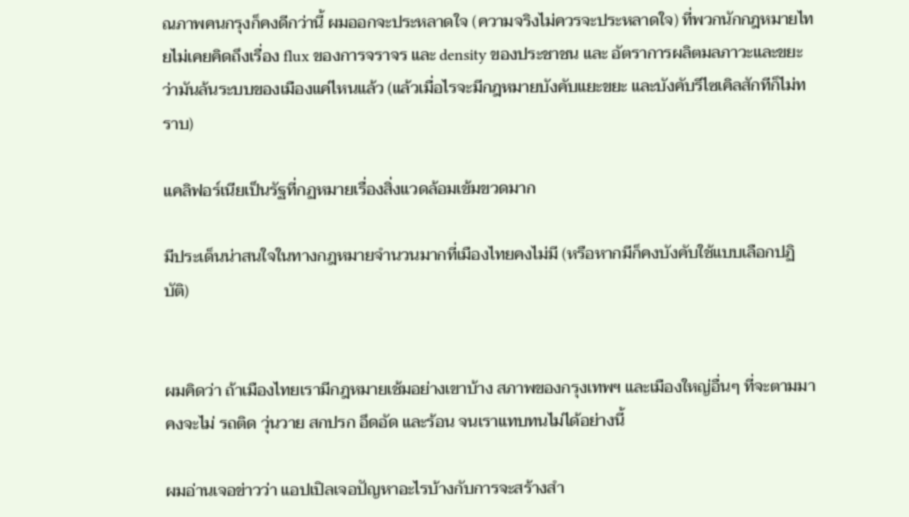ณภาพคนกรุงก็คงดีกว่านี้ ผมออกจะประหลาดใจ (ความจริงไม่ควรจะประหลาดใจ) ที่พวกนักกฎหมายไทยไม่เคยคิดถึงเรื่อง flux ของการจราจร และ density ของประชาชน และ อัตราการผลิตมลภาวะและขยะ ว่ามันล้นระบบของเมืองแค่ไหนแล้ว (แล้วเมื่อไรจะมีกฎหมายบังคับแยะขยะ และบังคับรีไซเคิลสักทีก็ไม่ทราบ)

แคลิฟอร์เนียเป็นรัฐที่กฏหมายเรื่องสิ่งแวดล้อมเข้มขวดมาก

มีประเด็นน่าสนใจในทางกฎหมายจำนวนมากที่เมืองไทยคงไม่มี (หรือหากมีก็คงบังคับใช้แบบเลือกปฏิบัติ)


ผมคิดว่า ถ้าเมืองไทยเรามีกฎหมายเช้มอย่างเขาบ้าง สภาพของกรุงเทพฯ และเมืองใหญ่อื่นๆ ที่จะตามมา คงจะไม่ รถติด วุ่นวาย สกปรก อึดอัด และร้อน จนเราแทบทนไม่ได้อย่างนี้

ผมอ่านเจอข่าวว่า แอปเปิลเจอปัญหาอะไรบ้างกับการจะสร้างสำ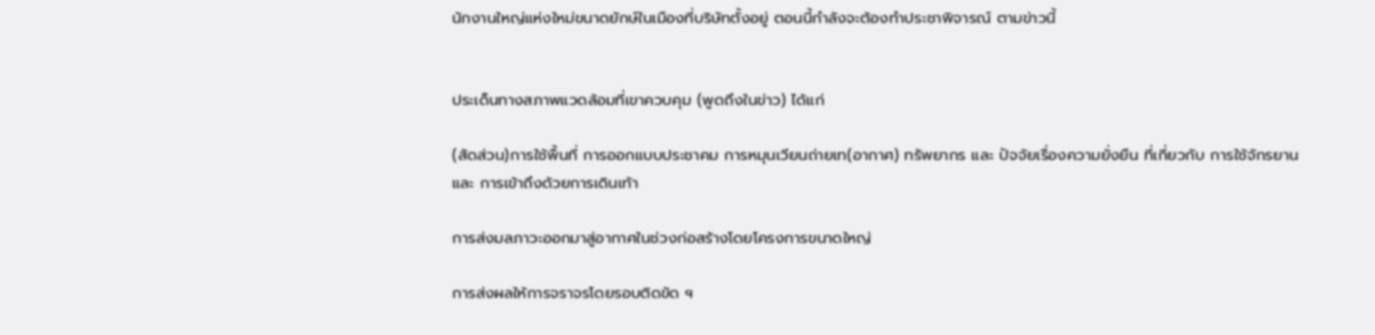นักงานใหญ่แห่งใหม่ขนาดยักษ์ในเมืองที่บริษัทตั้งอยู่ ตอนนี้กำลังจะต้องทำประชาพิจารณ์ ตามข่าวนี้


ประเด็นทางสภาพแวดล้อมที่เขาควบคุม (พูดถึงในข่าว) ได้แก่

(สัดส่วน)การใช้พื้นที่ การออกแบบประชาคม การหมุนเวียนถ่ายเท(อากาศ) ทรัพยากร และ ปัจจัยเรื่องความยั่งยืน ที่เกี่ยวกับ การใช้จักรยาน และ การเข้าถึงด้วยการเดินเท้า

การส่งมลภาวะออกมาสู่อากาศในช่วงก่อสร้างโดยโครงการขนาดใหญ่

การส่งผลให้การจราจรโดยรอบติดขัด ฯ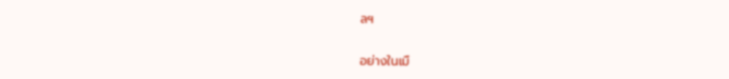ลฯ


อย่างในเมื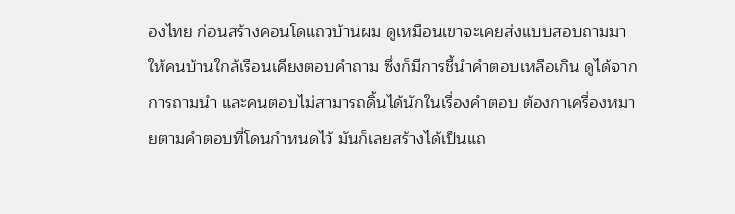องไทย ก่อนสร้างคอนโดแถวบ้านผม ดูเหมือนเขาจะเคยส่งแบบสอบถามมาให้คนบ้านใกล้เรือนเคียงตอบคำถาม ซึ่งก็มีการชี้นำคำตอบเหลือเกิน ดูได้จากการถามนำ และคนตอบไม่สามารถดิ้นได้นักในเรื่องคำตอบ ต้องกาเครื่องหมายตามคำตอบที่โดนกำหนดไว้ มันก็เลยสร้างได้เป็นแถ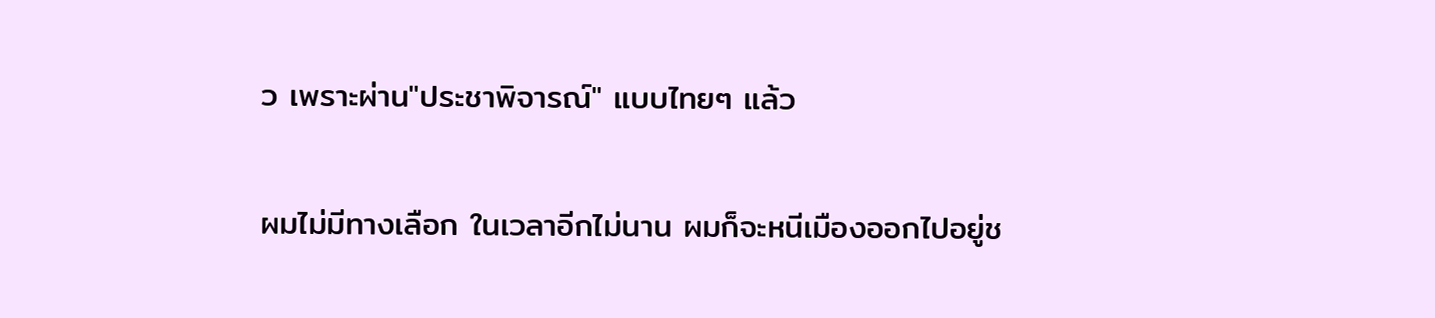ว เพราะผ่าน"ประชาพิจารณ์" แบบไทยๆ แล้ว

ผมไม่มีทางเลือก ในเวลาอีกไม่นาน ผมก็จะหนีเมืองออกไปอยู่ช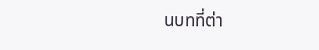นบทที่ต่า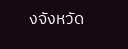งจังหวัด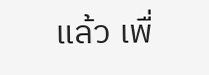แล้ว เพื่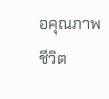อคุณภาพชีวิต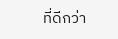ที่ดีกว่า